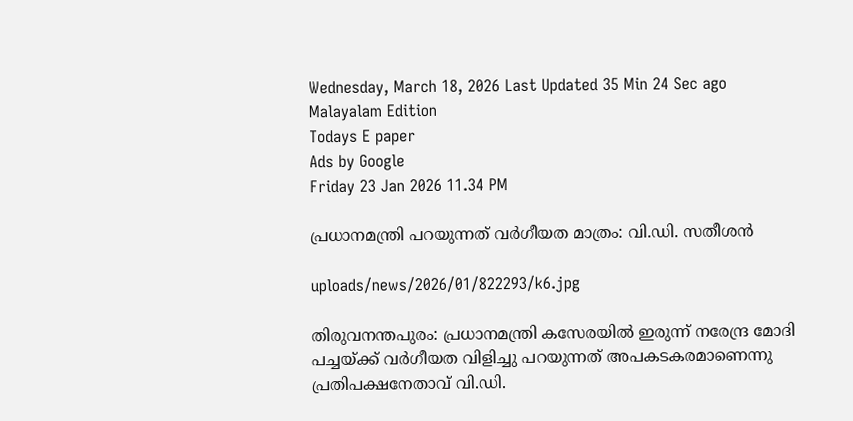Wednesday, March 18, 2026 Last Updated 35 Min 24 Sec ago Malayalam Edition
Todays E paper
Ads by Google
Friday 23 Jan 2026 11.34 PM

പ്രധാനമന്ത്രി പറയുന്നത്‌ വര്‍ഗീയത മാത്രം: വി.ഡി. സതീശന്‍

uploads/news/2026/01/822293/k6.jpg

തിരുവനന്തപുരം: പ്രധാനമന്ത്രി കസേരയില്‍ ഇരുന്ന്‌ നരേന്ദ്ര മോദി പച്ചയ്‌ക്ക്‌ വര്‍ഗീയത വിളിച്ചു പറയുന്നത്‌ അപകടകരമാണെന്നു പ്രതിപക്ഷനേതാവ്‌ വി.ഡി.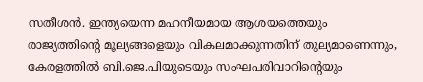സതീശന്‍. ഇന്ത്യയെന്ന മഹനീയമായ ആശയത്തെയും രാജ്യത്തിന്റെ മൂല്യങ്ങളെയും വികലമാക്കുന്നതിന്‌ തുല്യമാണെന്നും, കേരളത്തില്‍ ബി.ജെ.പിയുടെയും സംഘപരിവാറിന്റെയും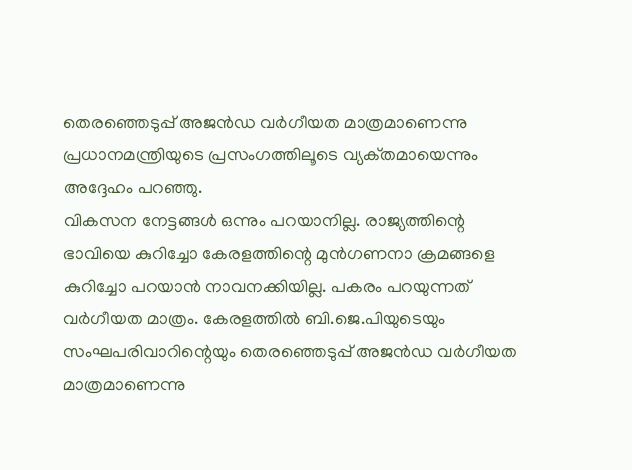തെരഞ്ഞെടുപ്പ്‌ അജന്‍ഡ വര്‍ഗീയത മാത്രമാണെന്നു പ്രധാനമന്ത്രിയുടെ പ്രസംഗത്തിലൂടെ വ്യക്‌തമായെന്നും അദ്ദേഹം പറഞ്ഞു.
വികസന നേട്ടങ്ങള്‍ ഒന്നും പറയാനില്ല. രാജ്യത്തിന്റെ ഭാവിയെ കുറിച്ചോ കേരളത്തിന്റെ മുന്‍ഗണനാ ക്രമങ്ങളെ കുറിച്ചോ പറയാന്‍ നാവനക്കിയില്ല. പകരം പറയുന്നത്‌ വര്‍ഗീയത മാത്രം. കേരളത്തില്‍ ബി.ജെ.പിയുടെയും സംഘപരിവാറിന്റെയും തെരഞ്ഞെടുപ്പ്‌ അജന്‍ഡ വര്‍ഗീയത മാത്രമാണെന്നു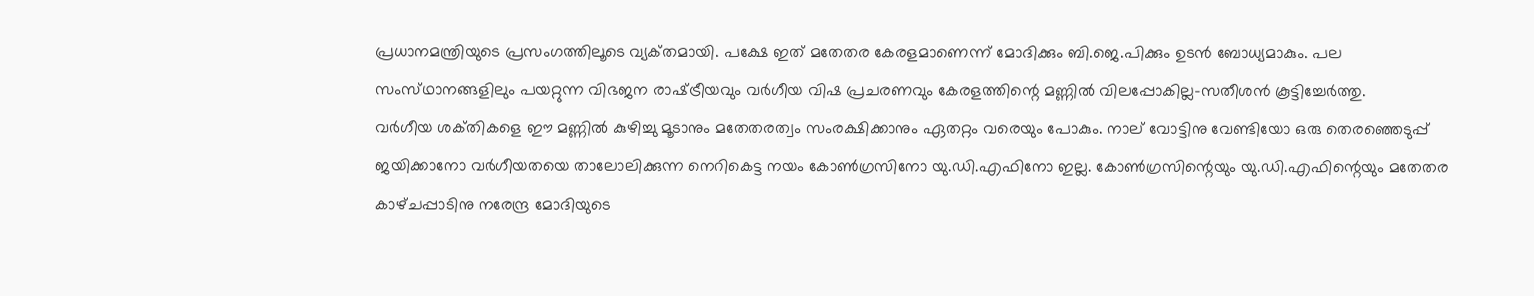പ്രധാനമന്ത്രിയുടെ പ്രസംഗത്തിലൂടെ വ്യക്‌തമായി. പക്ഷേ ഇത്‌ മതേതര കേരളമാണെന്ന്‌ മോദിക്കും ബി.ജെ.പിക്കും ഉടന്‍ ബോധ്യമാകും. പല സംസ്‌ഥാനങ്ങളിലും പയറ്റുന്ന വിഭജന രാഷ്‌ട്രീയവും വര്‍ഗീയ വിഷ പ്രചരണവും കേരളത്തിന്റെ മണ്ണില്‍ വിലപ്പോകില്ല-സതീശന്‍ കൂട്ടിച്ചേര്‍ത്തു.
വര്‍ഗീയ ശക്‌തികളെ ഈ മണ്ണില്‍ കുഴിച്ചു മൂടാനും മതേതരത്വം സംരക്ഷിക്കാനും ഏതറ്റം വരെയും പോകും. നാല്‌ വോട്ടിനു വേണ്ടിയോ ഒരു തെരഞ്ഞെടുപ്പ്‌ ജയിക്കാനോ വര്‍ഗീയതയെ താലോലിക്കുന്ന നെറികെട്ട നയം കോണ്‍ഗ്രസിനോ യു.ഡി.എഫിനോ ഇല്ല. കോണ്‍ഗ്രസിന്റെയും യു.ഡി.എഫിന്റെയും മതേതര കാഴ്‌ചപ്പാടിനു നരേന്ദ്ര മോദിയുടെ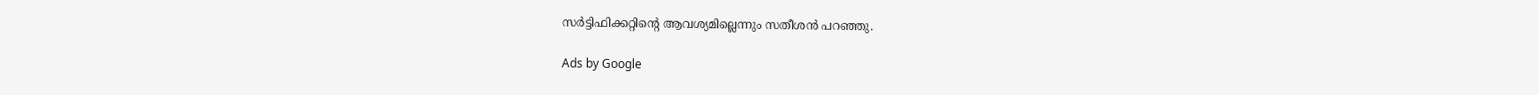സര്‍ട്ടിഫിക്കറ്റിന്റെ ആവശ്യമില്ലെന്നും സതീശന്‍ പറഞ്ഞു.

Ads by Google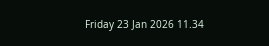Friday 23 Jan 2026 11.34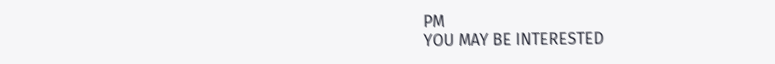PM
YOU MAY BE INTERESTED